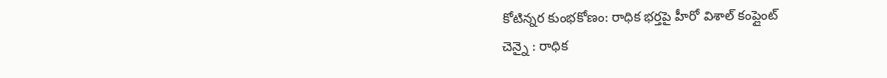కోటిన్నర కుంభకోణం: రాధిక భర్తపై హీరో విశాల్ కంప్లైంట్
చెన్నై : రాధిక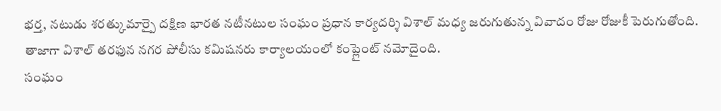భర్త, నటుడు శరత్కుమార్పై దక్షిణ భారత నటీనటుల సంఘం ప్రధాన కార్యదర్శి విశాల్ మధ్య జరుగుతున్న వివాదం రోజు రోజుకీ పెరుగుతోంది. తాజాగా విశాల్ తరఫున నగర పోలీసు కమిషనరు కార్యాలయంలో కంప్లైంట్ నమోదైంది.
సంఘం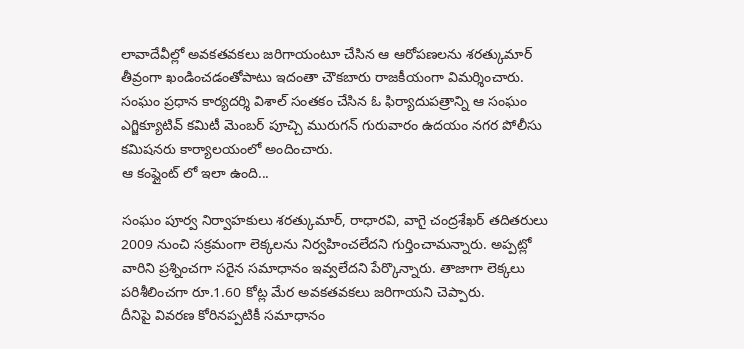లావాదేవీల్లో అవకతవకలు జరిగాయంటూ చేసిన ఆ ఆరోపణలను శరత్కుమార్ తీవ్రంగా ఖండించడంతోపాటు ఇదంతా చౌకబారు రాజకీయంగా విమర్శించారు. సంఘం ప్రధాన కార్యదర్శి విశాల్ సంతకం చేసిన ఓ ఫిర్యాదుపత్రాన్ని ఆ సంఘం ఎగ్జిక్యూటివ్ కమిటీ మెంబర్ పూచ్చి మురుగన్ గురువారం ఉదయం నగర పోలీసు కమిషనరు కార్యాలయంలో అందించారు.
ఆ కంప్లైంట్ లో ఇలా ఉంది...

సంఘం పూర్వ నిర్వాహకులు శరత్కుమార్, రాధారవి, వాగై చంద్రశేఖర్ తదితరులు 2009 నుంచి సక్రమంగా లెక్కలను నిర్వహించలేదని గుర్తించామన్నారు. అప్పట్లో వారిని ప్రశ్నించగా సరైన సమాధానం ఇవ్వలేదని పేర్కొన్నారు. తాజాగా లెక్కలు పరిశీలించగా రూ.1.60 కోట్ల మేర అవకతవకలు జరిగాయని చెప్పారు.
దీనిపై వివరణ కోరినప్పటికీ సమాధానం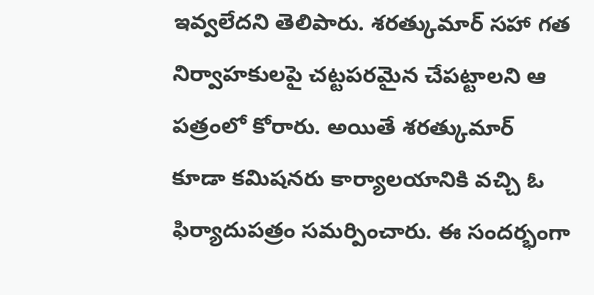ఇవ్వలేదని తెలిపారు. శరత్కుమార్ సహా గత నిర్వాహకులపై చట్టపరమైన చేపట్టాలని ఆ పత్రంలో కోరారు. అయితే శరత్కుమార్ కూడా కమిషనరు కార్యాలయానికి వచ్చి ఓ ఫిర్యాదుపత్రం సమర్పించారు. ఈ సందర్భంగా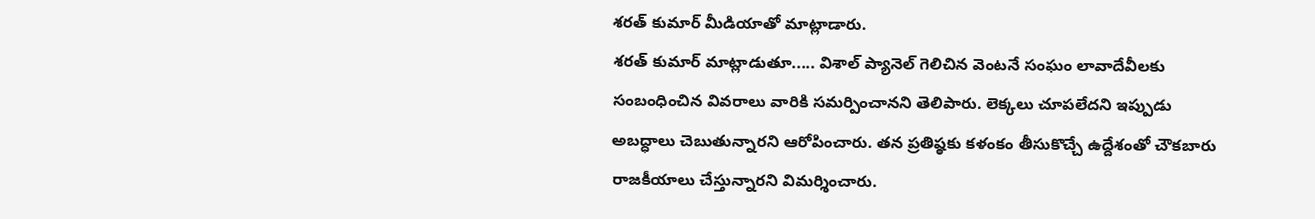శరత్ కుమార్ మీడియాతో మాట్లాడారు.
శరత్ కుమార్ మాట్లాడుతూ..... విశాల్ ప్యానెల్ గెలిచిన వెంటనే సంఘం లావాదేవీలకు సంబంధించిన వివరాలు వారికి సమర్పించానని తెలిపారు. లెక్కలు చూపలేదని ఇప్పుడు అబద్ధాలు చెబుతున్నారని ఆరోపించారు. తన ప్రతిష్ఠకు కళంకం తీసుకొచ్చే ఉద్దేశంతో చౌకబారు రాజకీయాలు చేస్తున్నారని విమర్శించారు.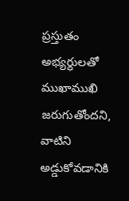ప్రస్తుతం అభ్యర్థులతో ముఖాముఖి జరుగుతోందని, వాటిని అడ్డుకోవడానికి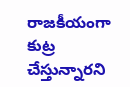రాజకీయంగా కుట్ర చేస్తున్నారని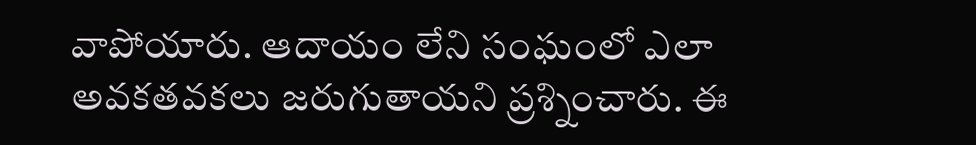వాపోయారు. ఆదాయం లేని సంఘంలో ఎలా అవకతవకలు జరుగుతాయని ప్రశ్నించారు. ఈ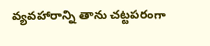వ్యవహారాన్ని తాను చట్టపరంగా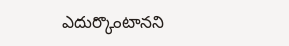ఎదుర్కొంటానని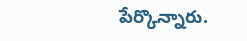పేర్కొన్నారు.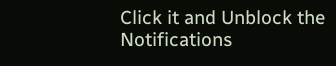Click it and Unblock the Notifications